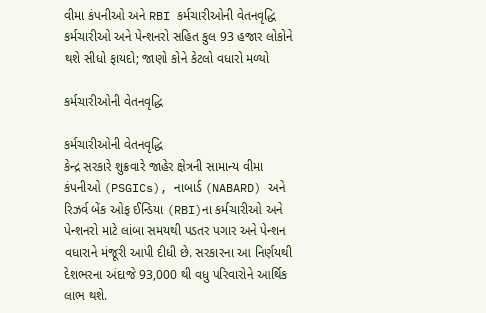વીમા કંપનીઓ અને RBI કર્મચારીઓની વેતનવૃદ્ધિ
કર્મચારીઓ અને પેન્શનરો સહિત કુલ 93 હજાર લોકોને થશે સીધો ફાયદો; જાણો કોને કેટલો વધારો મળ્યો

કર્મચારીઓની વેતનવૃદ્ધિ

કર્મચારીઓની વેતનવૃદ્ધિ
કેન્દ્ર સરકારે શુક્રવારે જાહેર ક્ષેત્રની સામાન્ય વીમા કંપનીઓ (PSGICs), નાબાર્ડ (NABARD) અને રિઝર્વ બેંક ઓફ ઈન્ડિયા (RBI)ના કર્મચારીઓ અને પેન્શનરો માટે લાંબા સમયથી પડતર પગાર અને પેન્શન વધારાને મંજૂરી આપી દીધી છે. સરકારના આ નિર્ણયથી દેશભરના અંદાજે 93,000 થી વધુ પરિવારોને આર્થિક લાભ થશે.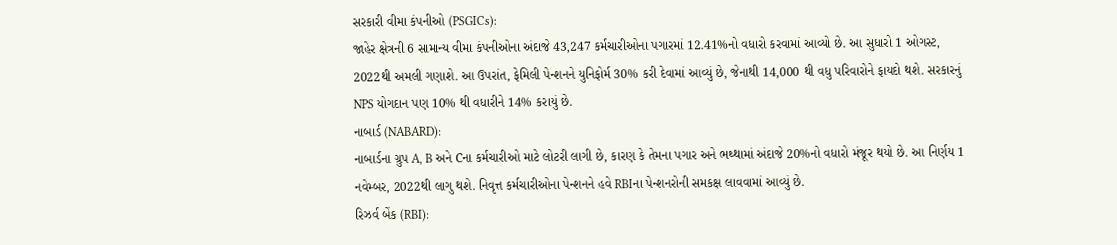સરકારી વીમા કંપનીઓ (PSGICs):
જાહેર ક્ષેત્રની 6 સામાન્ય વીમા કંપનીઓના અંદાજે 43,247 કર્મચારીઓના પગારમાં 12.41%નો વધારો કરવામાં આવ્યો છે. આ સુધારો 1 ઓગસ્ટ, 2022થી અમલી ગણાશે. આ ઉપરાંત, ફેમિલી પેન્શનને યુનિફોર્મ 30% કરી દેવામાં આવ્યું છે, જેનાથી 14,000 થી વધુ પરિવારોને ફાયદો થશે. સરકારનું NPS યોગદાન પણ 10% થી વધારીને 14% કરાયું છે.
નાબાર્ડ (NABARD):
નાબાર્ડના ગ્રુપ A, B અને Cના કર્મચારીઓ માટે લોટરી લાગી છે, કારણ કે તેમના પગાર અને ભથ્થામાં અંદાજે 20%નો વધારો મંજૂર થયો છે. આ નિર્ણય 1 નવેમ્બર, 2022થી લાગુ થશે. નિવૃત્ત કર્મચારીઓના પેન્શનને હવે RBIના પેન્શનરોની સમકક્ષ લાવવામાં આવ્યું છે.
રિઝર્વ બેંક (RBI):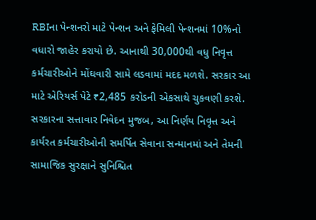RBIના પેન્શનરો માટે પેન્શન અને ફેમિલી પેન્શનમાં 10%નો વધારો જાહેર કરાયો છે. આનાથી 30,000થી વધુ નિવૃત્ત કર્મચારીઓને મોંઘવારી સામે લડવામાં મદદ મળશે. સરકાર આ માટે એરિયર્સ પેટે ₹2,485 કરોડની એકસાથે ચુકવણી કરશે.
સરકારના સત્તાવાર નિવેદન મુજબ, આ નિર્ણય નિવૃત્ત અને કાર્યરત કર્મચારીઓની સમર્પિત સેવાના સન્માનમાં અને તેમની સામાજિક સુરક્ષાને સુનિશ્ચિત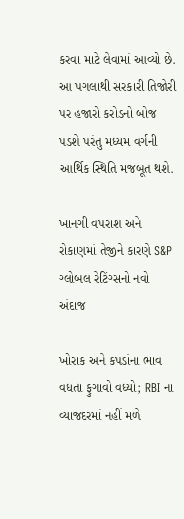કરવા માટે લેવામાં આવ્યો છે. આ પગલાથી સરકારી તિજોરી પર હજારો કરોડનો બોજ પડશે પરંતુ મધ્યમ વર્ગની આર્થિક સ્થિતિ મજબૂત થશે.

ખાનગી વપરાશ અને રોકાણમાં તેજીને કારણે S&P ગ્લોબલ રેટિંગ્સનો નવો અંદાજ

ખોરાક અને કપડાંના ભાવ વધતા ફુગાવો વધ્યો; RBI ના વ્યાજદરમાં નહીં મળે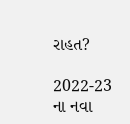રાહત?

2022-23 ના નવા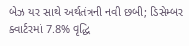બેઝ યર સાથે અર્થતંત્રની નવી છબી; ડિસેમ્બર ક્વાર્ટરમાં 7.8% વૃદ્ધિ